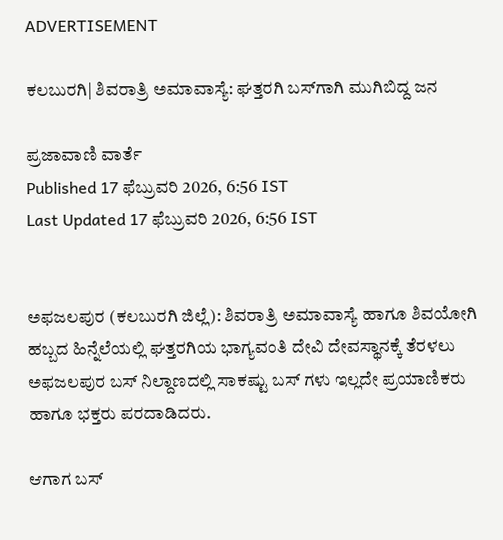ADVERTISEMENT

ಕಲಬುರಗಿ| ಶಿವರಾತ್ರಿ ಅಮಾವಾಸ್ಯೆ: ಘತ್ತರಗಿ ಬಸ್‌ಗಾಗಿ ಮುಗಿಬಿದ್ದ ಜನ

ಪ್ರಜಾವಾಣಿ ವಾರ್ತೆ
Published 17 ಫೆಬ್ರುವರಿ 2026, 6:56 IST
Last Updated 17 ಫೆಬ್ರುವರಿ 2026, 6:56 IST


ಅಫಜಲಪುರ (ಕಲಬುರಗಿ ಜಿಲ್ಲೆ): ಶಿವರಾತ್ರಿ ಅಮಾವಾಸ್ಯೆ ಹಾಗೂ ಶಿವಯೋಗಿ ಹಬ್ಬದ ಹಿನ್ನೆಲೆಯಲ್ಲಿ ಘತ್ತರಗಿಯ ಭಾಗ್ಯವಂತಿ ದೇವಿ ದೇವಸ್ಥಾನಕ್ಕೆ ತೆರಳಲು ಅಫಜಲಪುರ ಬಸ್ ನಿಲ್ದಾಣದಲ್ಲಿ ಸಾಕಷ್ಟು ಬಸ್ ಗಳು ಇಲ್ಲದೇ ಪ್ರಯಾಣಿಕರು ಹಾಗೂ ಭಕ್ತರು ಪರದಾಡಿದರು.

ಆಗಾಗ ಬಸ್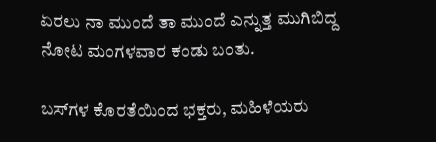ಏರಲು ನಾ ಮುಂದೆ ತಾ‌ ಮುಂದೆ ಎನ್ನುತ್ತ ಮುಗಿಬಿದ್ದ ನೋಟ ಮಂಗಳವಾರ‌‌ ಕಂಡು ಬಂತು.

ಬಸ್‌ಗಳ ಕೊರತೆಯಿಂದ ಭಕ್ತರು, ಮಹಿಳೆಯರು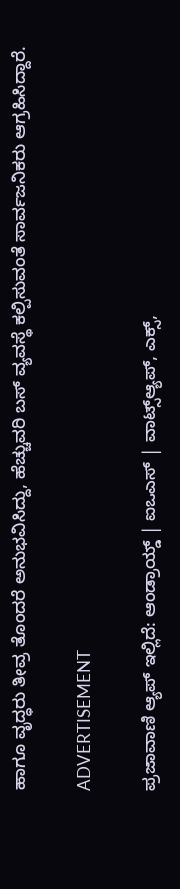ಹಾಗೂ ವೃದ್ಧರು ತೀವ್ರ ತೊಂದರೆ ಅನುಭವಿಸಿದ್ದು, ಹೆಚ್ಚುವರಿ ಬಸ್ ವ್ಯವಸ್ಥೆ ಕಲ್ಪಿಸುವಂತೆ ಸಾರ್ವಜನಿಕರು ಆಗ್ರಹಿಸಿದ್ದಾರೆ.

ADVERTISEMENT

ಪ್ರಜಾವಾಣಿ ಆ್ಯಪ್ ಇಲ್ಲಿದೆ: ಆಂಡ್ರಾಯ್ಡ್ | ಐಒಎಸ್ | ವಾಟ್ಸ್ಆ್ಯಪ್, ಎಕ್ಸ್,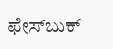ಫೇಸ್‌ಬುಕ್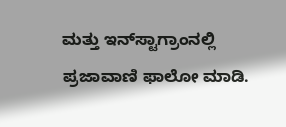ಮತ್ತು ಇನ್‌ಸ್ಟಾಗ್ರಾಂನಲ್ಲಿ ಪ್ರಜಾವಾಣಿ ಫಾಲೋ ಮಾಡಿ.